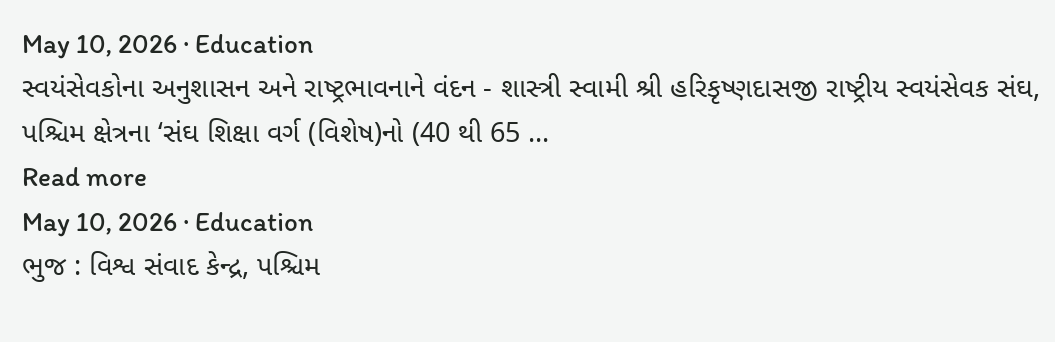May 10, 2026 · Education
સ્વયંસેવકોના અનુશાસન અને રાષ્ટ્રભાવનાને વંદન - શાસ્ત્રી સ્વામી શ્રી હરિકૃષ્ણદાસજી રાષ્ટ્રીય સ્વયંસેવક સંઘ, પશ્ચિમ ક્ષેત્રના ‘સંઘ શિક્ષા વર્ગ (વિશેષ)નો (40 થી 65 ...
Read more
May 10, 2026 · Education
ભુજ : વિશ્વ સંવાદ કેન્દ્ર, પશ્ચિમ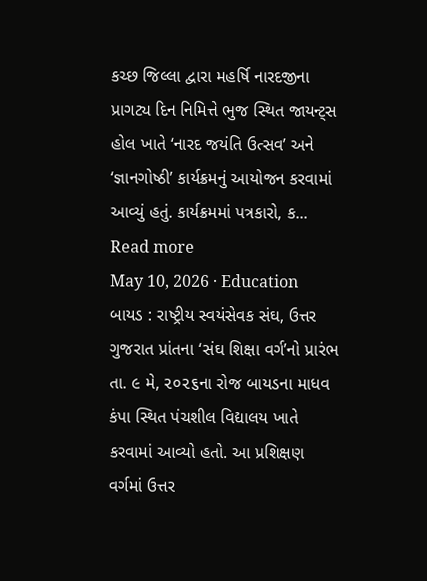કચ્છ જિલ્લા દ્વારા મહર્ષિ નારદજીના પ્રાગટ્ય દિન નિમિત્તે ભુજ સ્થિત જાયન્ટ્સ હોલ ખાતે ‘નારદ જયંતિ ઉત્સવ’ અને ‘જ્ઞાનગોષ્ઠી’ કાર્યક્રમનું આયોજન કરવામાં આવ્યું હતું. કાર્યક્રમમાં પત્રકારો, ક...
Read more
May 10, 2026 · Education
બાયડ : રાષ્ટ્રીય સ્વયંસેવક સંઘ, ઉત્તર ગુજરાત પ્રાંતના ‘સંઘ શિક્ષા વર્ગ’નો પ્રારંભ તા. ૯ મે, ૨૦૨૬ના રોજ બાયડના માધવ કંપા સ્થિત પંચશીલ વિદ્યાલય ખાતે કરવામાં આવ્યો હતો. આ પ્રશિક્ષણ વર્ગમાં ઉત્તર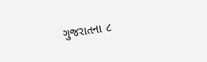ગુજરાતના ૮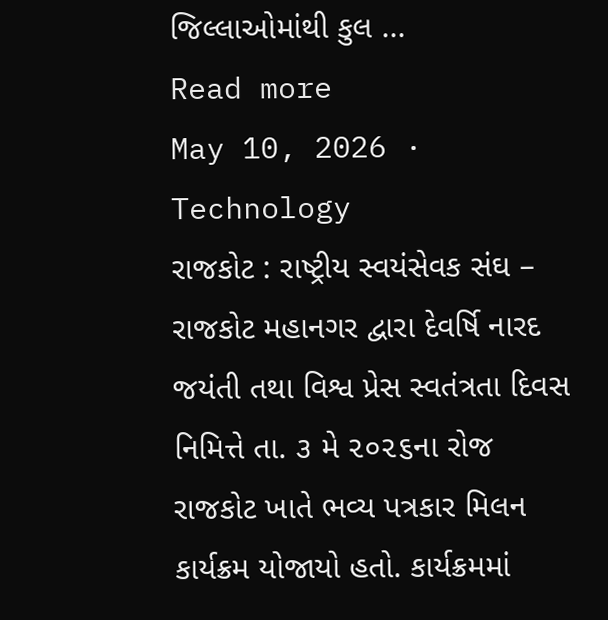જિલ્લાઓમાંથી કુલ ...
Read more
May 10, 2026 · Technology
રાજકોટ : રાષ્ટ્રીય સ્વયંસેવક સંઘ – રાજકોટ મહાનગર દ્વારા દેવર્ષિ નારદ જયંતી તથા વિશ્વ પ્રેસ સ્વતંત્રતા દિવસ નિમિત્તે તા. ૩ મે ૨૦૨૬ના રોજ રાજકોટ ખાતે ભવ્ય પત્રકાર મિલન કાર્યક્રમ યોજાયો હતો. કાર્યક્રમમાં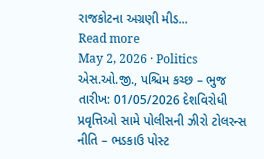રાજકોટના અગ્રણી મીડ...
Read more
May 2, 2026 · Politics
એસ.ઓ.જી., પશ્ચિમ કચ્છ – ભુજ તારીખ: 01/05/2026 દેશવિરોધી પ્રવૃત્તિઓ સામે પોલીસની ઝીરો ટોલરન્સ નીતિ – ભડકાઉ પોસ્ટ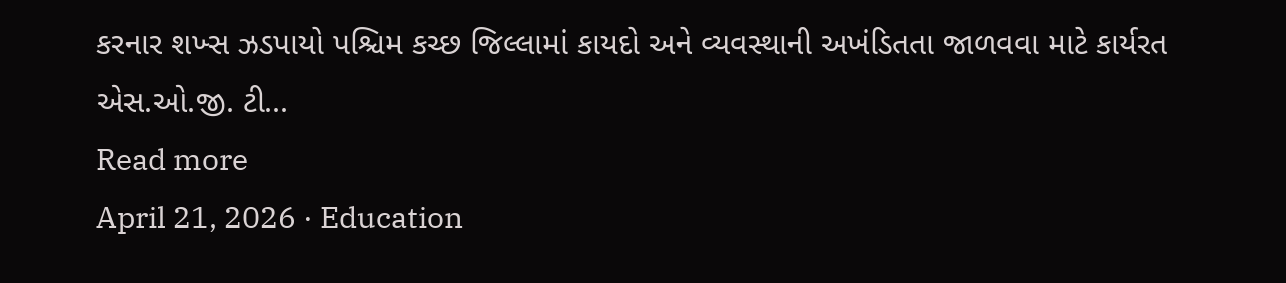કરનાર શખ્સ ઝડપાયો પશ્ચિમ કચ્છ જિલ્લામાં કાયદો અને વ્યવસ્થાની અખંડિતતા જાળવવા માટે કાર્યરત એસ.ઓ.જી. ટી...
Read more
April 21, 2026 · Education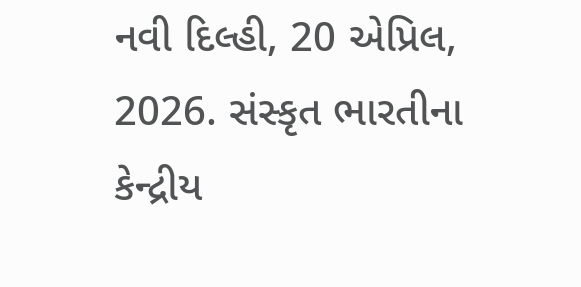નવી દિલ્હી, 20 એપ્રિલ, 2026. સંસ્કૃત ભારતીના કેન્દ્રીય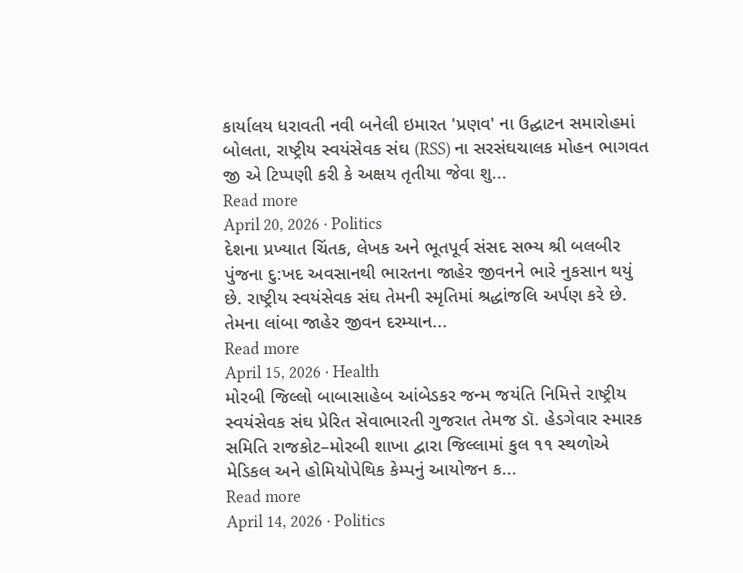કાર્યાલય ધરાવતી નવી બનેલી ઇમારત 'પ્રણવ' ના ઉદ્ઘાટન સમારોહમાં બોલતા, રાષ્ટ્રીય સ્વયંસેવક સંઘ (RSS) ના સરસંઘચાલક મોહન ભાગવત જી એ ટિપ્પણી કરી કે અક્ષય તૃતીયા જેવા શુ...
Read more
April 20, 2026 · Politics
દેશના પ્રખ્યાત ચિંતક, લેખક અને ભૂતપૂર્વ સંસદ સભ્ય શ્રી બલબીર પુંજના દુ:ખદ અવસાનથી ભારતના જાહેર જીવનને ભારે નુકસાન થયું છે. રાષ્ટ્રીય સ્વયંસેવક સંઘ તેમની સ્મૃતિમાં શ્રદ્ધાંજલિ અર્પણ કરે છે. તેમના લાંબા જાહેર જીવન દરમ્યાન...
Read more
April 15, 2026 · Health
મોરબી જિલ્લો બાબાસાહેબ આંબેડકર જન્મ જયંતિ નિમિત્તે રાષ્ટ્રીય સ્વયંસેવક સંઘ પ્રેરિત સેવાભારતી ગુજરાત તેમજ ડૉ. હેડગેવાર સ્મારક સમિતિ રાજકોટ–મોરબી શાખા દ્વારા જિલ્લામાં કુલ ૧૧ સ્થળોએ મેડિકલ અને હોમિયોપેથિક કેમ્પનું આયોજન ક...
Read more
April 14, 2026 · Politics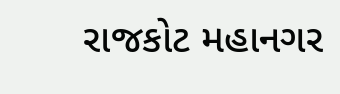રાજકોટ મહાનગર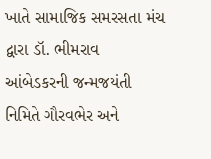ખાતે સામાજિક સમરસતા મંચ દ્વારા ડૉ. ભીમરાવ આંબેડકરની જન્મજયંતી નિમિતે ગૌરવભેર અને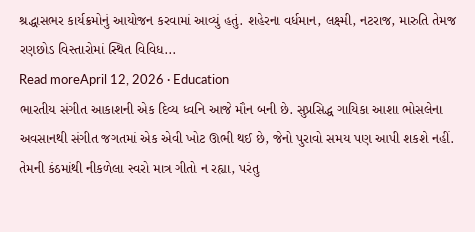શ્રદ્ધાસભર કાર્યક્રમોનું આયોજન કરવામાં આવ્યું હતું. શહેરના વર્ધમાન, લક્ષ્મી, નટરાજ, મારુતિ તેમજ રણછોડ વિસ્તારોમાં સ્થિત વિવિધ...
Read moreApril 12, 2026 · Education
ભારતીય સંગીત આકાશની એક દિવ્ય ધ્વનિ આજે મૌન બની છે. સુપ્રસિદ્ધ ગાયિકા આશા ભોસલેના અવસાનથી સંગીત જગતમાં એક એવી ખોટ ઊભી થઈ છે, જેનો પુરાવો સમય પણ આપી શકશે નહીં. તેમની કંઠમાંથી નીકળેલા સ્વરો માત્ર ગીતો ન રહ્યા, પરંતુ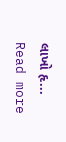લાખો હૃ...
Read more